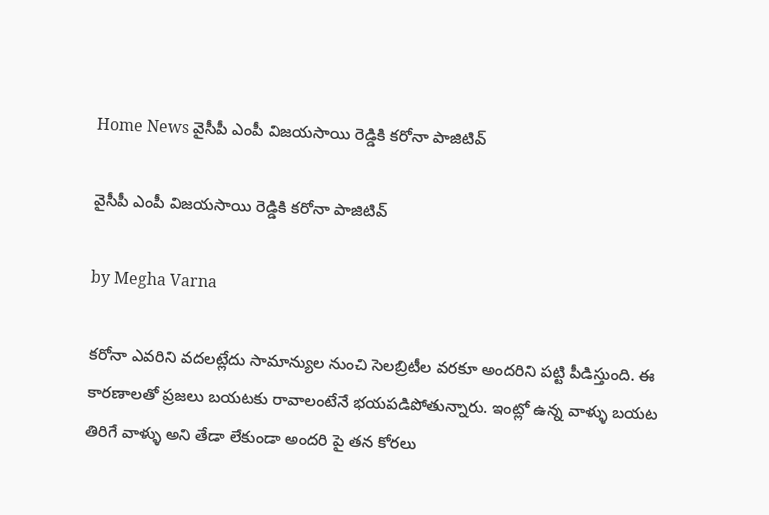Home News వైసీపీ ఎంపీ విజయసాయి రెడ్డికి కరోనా పాజిటివ్

వైసీపీ ఎంపీ విజయసాయి రెడ్డికి కరోనా పాజిటివ్

by Megha Varna

కరోనా ఎవరిని వదలట్లేదు సామాన్యుల నుంచి సెలబ్రిటీల వరకూ అందరిని పట్టి పీడిస్తుంది. ఈ కారణాలతో ప్రజలు బయటకు రావాలంటేనే భయపడిపోతున్నారు. ఇంట్లో ఉన్న వాళ్ళు బయట తిరిగే వాళ్ళు అని తేడా లేకుండా అందరి పై తన కోరలు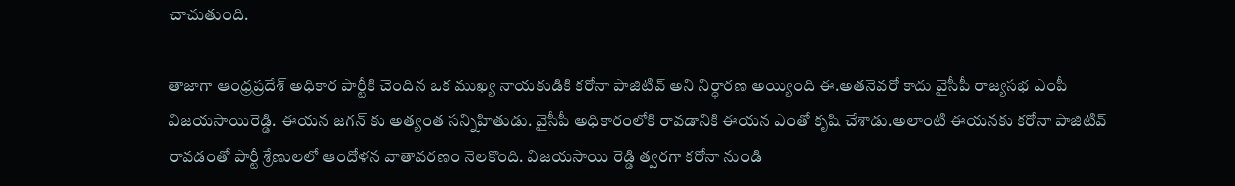చాచుతుంది.

తాజాగా ఆంధ్రప్రదేశ్ అధికార పార్టీకి చెందిన ఒక ముఖ్య నాయకుడికి కరోనా పాజిటివ్ అని నిర్ధారణ అయ్యింది ఈ.అతనెవరో కాదు వైసీపీ రాజ్యసభ ఎంపీ విజయసాయిరెడ్డి. ఈయన జగన్ కు అత్యంత సన్నిహితుడు. వైసీపీ అధికారంలోకి రావడానికి ఈయన ఎంతో కృషి చేశాడు.అలాంటి ఈయనకు కరోనా పాజిటివ్ రావడంతో పార్టీ శ్రేణులలో ఆందోళన వాతావరణం నెలకొంది. విజయసాయి రెడ్డి త్వరగా కరోనా నుండి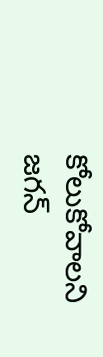కోలుకోవాలని జగన్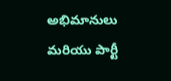అభిమానులు మరియు పార్టీ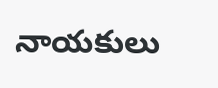నాయకులు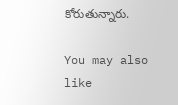కోరుతున్నారు.

You may also like